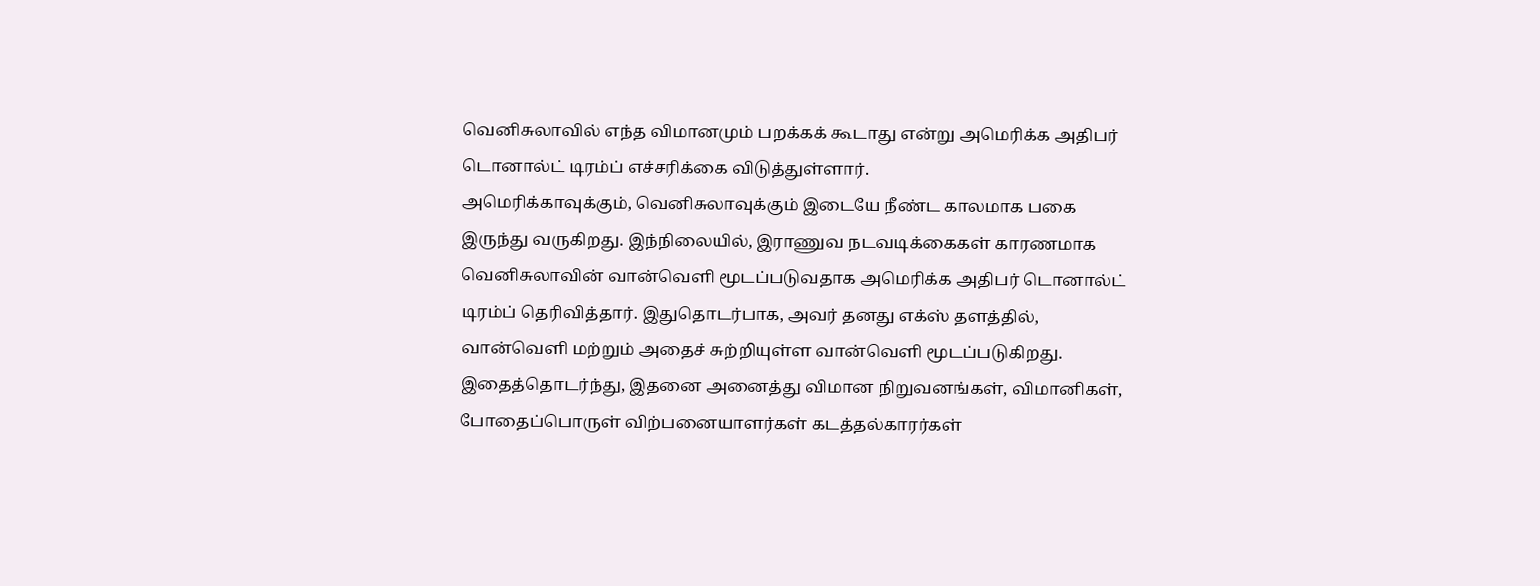வெனிசுலாவில் எந்த விமானமும் பறக்கக் கூடாது என்று அமெரிக்க அதிபர் டொனால்ட் டிரம்ப் எச்சரிக்கை விடுத்துள்ளார்.
அமெரிக்காவுக்கும், வெனிசுலாவுக்கும் இடையே நீண்ட காலமாக பகை இருந்து வருகிறது. இந்நிலையில், இராணுவ நடவடிக்கைகள் காரணமாக வெனிசுலாவின் வான்வெளி மூடப்படுவதாக அமெரிக்க அதிபர் டொனால்ட் டிரம்ப் தெரிவித்தார். இதுதொடர்பாக, அவர் தனது எக்ஸ் தளத்தில், வான்வெளி மற்றும் அதைச் சுற்றியுள்ள வான்வெளி மூடப்படுகிறது. இதைத்தொடர்ந்து, இதனை அனைத்து விமான நிறுவனங்கள், விமானிகள், போதைப்பொருள் விற்பனையாளர்கள் கடத்தல்காரர்கள்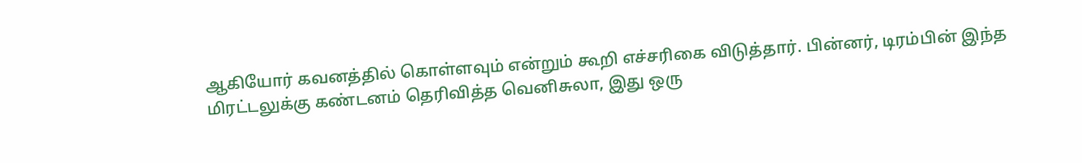ஆகியோர் கவனத்தில் கொள்ளவும் என்றும் கூறி எச்சரிகை விடுத்தார். பின்னர், டிரம்பின் இந்த மிரட்டலுக்கு கண்டனம் தெரிவித்த வெனிசுலா, இது ஒரு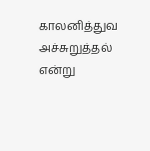காலனித்துவ அச்சுறுத்தல் என்று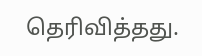தெரிவித்தது.